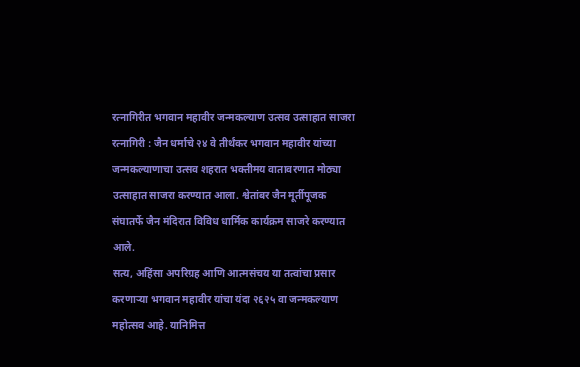रत्नागिरीत भगवान महावीर जन्मकल्याण उत्सव उत्साहात साजरा
रत्नागिरी : जैन धर्माचे २४ वे तीर्थंकर भगवान महावीर यांच्या जन्मकल्याणाचा उत्सव शहरात भक्तीमय वातावरणात मोठ्या उत्साहात साजरा करण्यात आला. श्वेतांबर जैन मूर्तीपूजक संघातर्फे जैन मंदिरात विविध धार्मिक कार्यक्रम साजरे करण्यात आले.
सत्य, अहिंसा अपरिग्रह आणि आत्मसंचय या तत्वांचा प्रसार करणाऱ्या भगवान महावीर यांचा यंदा २६२५ वा जन्मकल्याण महोत्सव आहे. यानिमित्त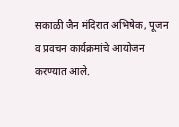सकाळी जैन मंदिरात अभिषेक, पूजन व प्रवचन कार्यक्रमांचे आयोजन करण्यात आले.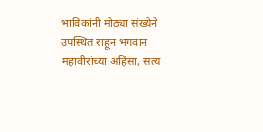भाविकांनी मोठ्या संख्येने उपस्थित राहून भगवान महावीरांच्या अहिंसा, सत्य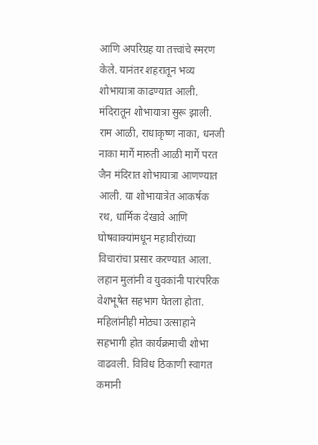आणि अपरिग्रह या तत्त्वांचे स्मरण केले. यानंतर शहरातून भव्य शोभायात्रा काढण्यात आली. मंदिरातून शोभायात्रा सुरू झाली. राम आळी, राधाकृष्ण नाका, धनजी नाका मार्गे मारुती आळी मार्गे परत जैन मंदिरात शोभायात्रा आणण्यात आली. या शोभायात्रेत आकर्षक रथ, धार्मिक देखावे आणि घोषवाक्यांमधून महावीरांच्या विचारांचा प्रसार करण्यात आला.
लहान मुलांनी व युवकांनी पारंपरिक वेशभूषेत सहभाग घेतला होता. महिलांनीही मोठ्या उत्साहाने सहभागी होत कार्यक्रमाची शोभा वाढवली. विविध ठिकाणी स्वागत कमानी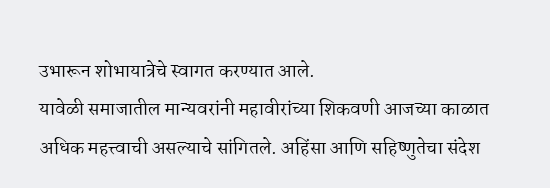उभारून शोभायात्रेचे स्वागत करण्यात आले.
यावेळी समाजातील मान्यवरांनी महावीरांच्या शिकवणी आजच्या काळात अधिक महत्त्वाची असल्याचे सांगितले. अहिंसा आणि सहिष्णुतेचा संदेश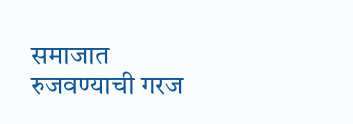समाजात रुजवण्याची गरज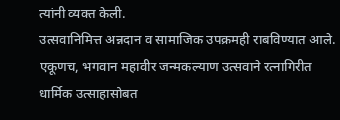त्यांनी व्यक्त केली.
उत्सवानिमित्त अन्नदान व सामाजिक उपक्रमही राबविण्यात आले. एकूणच, भगवान महावीर जन्मकल्याण उत्सवाने रत्नागिरीत धार्मिक उत्साहासोबत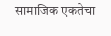सामाजिक एकतेचा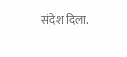संदेश दिला.